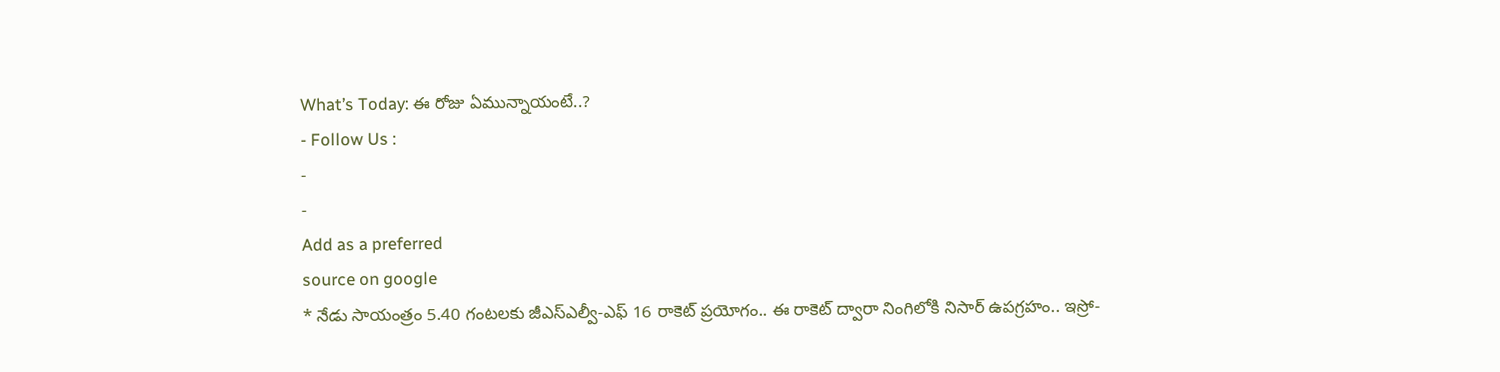What’s Today: ఈ రోజు ఏమున్నాయంటే..?
- Follow Us :
-
-
Add as a preferred
source on google
* నేడు సాయంత్రం 5.40 గంటలకు జీఎస్ఎల్వీ-ఎఫ్ 16 రాకెట్ ప్రయోగం.. ఈ రాకెట్ ద్వారా నింగిలోకి నిసార్ ఉపగ్రహం.. ఇస్రో-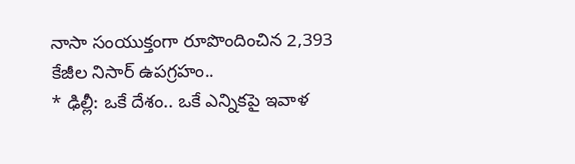నాసా సంయుక్తంగా రూపొందించిన 2,393 కేజీల నిసార్ ఉపగ్రహం..
* ఢిల్లీ: ఒకే దేశం.. ఒకే ఎన్నికపై ఇవాళ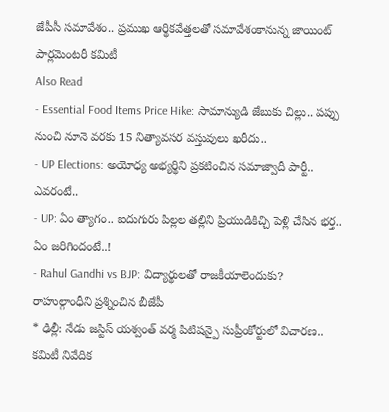జేపీసీ సమావేశం.. ప్రముఖ ఆర్థికవేత్తలతో సమావేశంకానున్న జాయింట్ పార్లమెంటరీ కమిటీ
Also Read
- Essential Food Items Price Hike: సామాన్యుడి జేబుకు చిల్లు.. పప్పు నుంచి నూనె వరకు 15 నిత్యావసర వస్తువులు ఖరీదు..
- UP Elections: అయోధ్య అభ్యర్థిని ప్రకటించిన సమాజ్వాదీ పార్టీ.. ఎవరంటే..
- UP: ఏం త్యాగం.. ఐదుగురు పిల్లల తల్లిని ప్రియుడికిచ్చి పెళ్లి చేసిన భర్త.. ఏం జరిగిందంటే..!
- Rahul Gandhi vs BJP: విద్యార్థులతో రాజకీయాలెందుకు? రాహుల్గాంధీని ప్రశ్నించిన బీజేపీ
* ఢిల్లీ: నేడు జస్టిస్ యశ్వంత్ వర్మ పిటిషన్పై సుప్రీంకోర్టులో విచారణ.. కమిటీ నివేదిక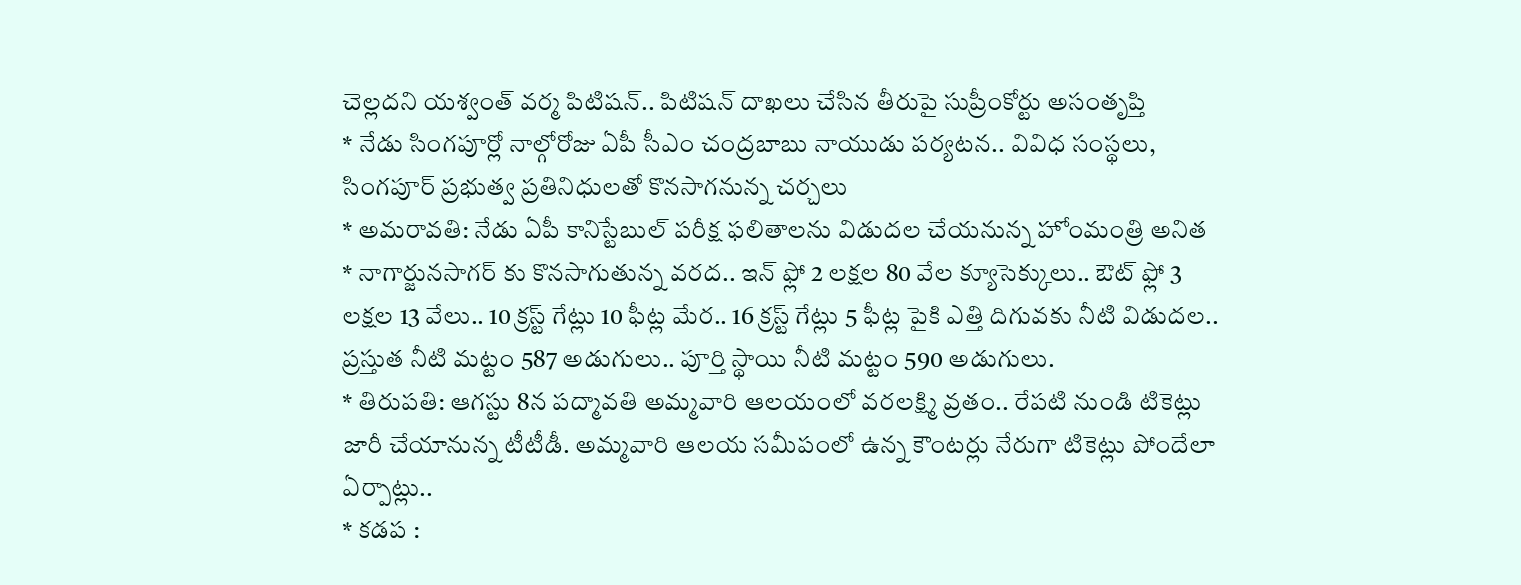చెల్లదని యశ్వంత్ వర్మ పిటిషన్.. పిటిషన్ దాఖలు చేసిన తీరుపై సుప్రీంకోర్టు అసంతృప్తి
* నేడు సింగపూర్లో నాల్గోరోజు ఏపీ సీఎం చంద్రబాబు నాయుడు పర్యటన.. వివిధ సంస్థలు, సింగపూర్ ప్రభుత్వ ప్రతినిధులతో కొనసాగనున్న చర్చలు
* అమరావతి: నేడు ఏపీ కానిస్టేబుల్ పరీక్ష ఫలితాలను విడుదల చేయనున్న హోంమంత్రి అనిత
* నాగార్జునసాగర్ కు కొనసాగుతున్న వరద.. ఇన్ ఫ్లో 2 లక్షల 80 వేల క్యూసెక్కులు.. ఔట్ ఫ్లో 3 లక్షల 13 వేలు.. 10 క్రస్ట్ గేట్లు 10 ఫీట్ల మేర.. 16 క్రస్ట్ గేట్లు 5 ఫీట్ల పైకి ఎత్తి దిగువకు నీటి విడుదల.. ప్రస్తుత నీటి మట్టం 587 అడుగులు.. పూర్తి స్థాయి నీటి మట్టం 590 అడుగులు.
* తిరుపతి: ఆగస్టు 8న పద్మావతి అమ్మవారి ఆలయంలో వరలక్ష్మి వ్రతం.. రేపటి నుండి టికెట్లు జారీ చేయానున్న టీటీడీ. అమ్మవారి ఆలయ సమీపంలో ఉన్న కౌంటర్లు నేరుగా టికెట్లు పోందేలా ఏర్పాట్లు..
* కడప :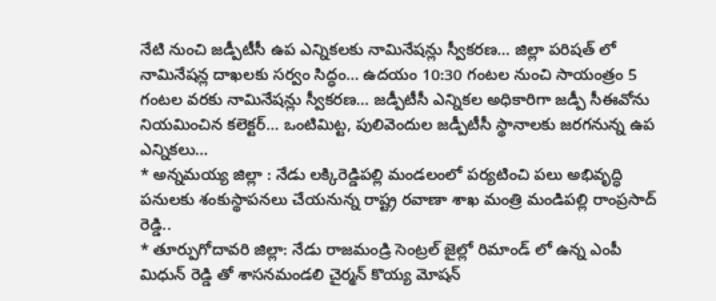నేటి నుంచి జడ్పీటీసీ ఉప ఎన్నికలకు నామినేషన్లు స్వీకరణ… జిల్లా పరిషత్ లో నామినేషన్ల దాఖలకు సర్వం సిద్ధం… ఉదయం 10:30 గంటల నుంచి సాయంత్రం 5 గంటల వరకు నామినేషన్లు స్వీకరణ… జడ్పీటీసీ ఎన్నికల అధికారిగా జడ్పీ సీఈవోను నియమించిన కలెక్టర్… ఒంటిమిట్ట, పులివెందుల జడ్పీటీసీ స్థానాలకు జరగనున్న ఉప ఎన్నికలు…
* అన్నమయ్య జిల్లా : నేడు లక్కిరెడ్డిపల్లి మండలంలో పర్యటించి పలు అభివృద్ధి పనులకు శంకుస్థాపనలు చేయనున్న రాష్ట్ర రవాణా శాఖ మంత్రి మండిపల్లి రాంప్రసాద్ రెడ్డి..
* తూర్పుగోదావరి జిల్లా: నేడు రాజమండ్రి సెంట్రల్ జైల్లో రిమాండ్ లో ఉన్న ఎంపీ మిధున్ రెడ్డి తో శాసనమండలి చైర్మన్ కొయ్య మోషన్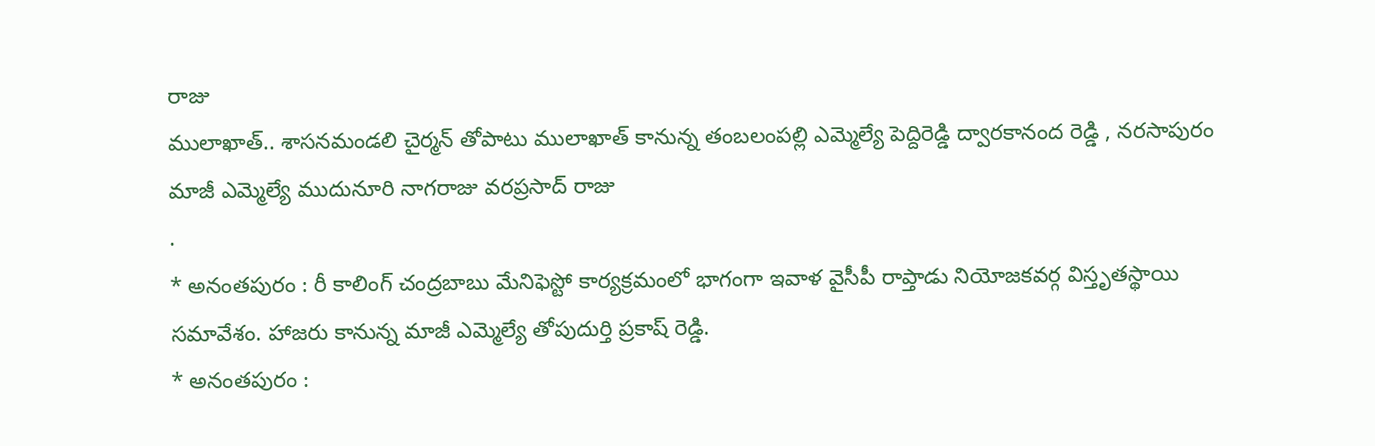రాజు
ములాఖాత్.. శాసనమండలి చైర్మన్ తోపాటు ములాఖాత్ కానున్న తంబలంపల్లి ఎమ్మెల్యే పెద్దిరెడ్డి ద్వారకానంద రెడ్డి , నరసాపురం మాజీ ఎమ్మెల్యే ముదునూరి నాగరాజు వరప్రసాద్ రాజు
.
* అనంతపురం : రీ కాలింగ్ చంద్రబాబు మేనిఫెస్టో కార్యక్రమంలో భాగంగా ఇవాళ వైసీపీ రాప్తాడు నియోజకవర్గ విస్తృతస్థాయి సమావేశం. హాజరు కానున్న మాజీ ఎమ్మెల్యే తోపుదుర్తి ప్రకాష్ రెడ్డి.
* అనంతపురం :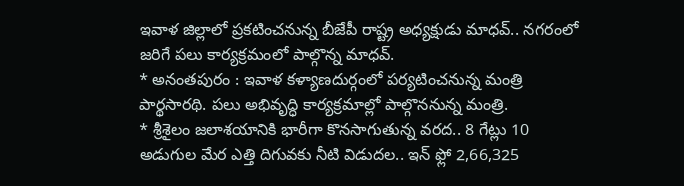ఇవాళ జిల్లాలో ప్రకటించనున్న బీజేపీ రాష్ట్ర అధ్యక్షుడు మాధవ్.. నగరంలో జరిగే పలు కార్యక్రమంలో పాల్గొన్న మాధవ్.
* అనంతపురం : ఇవాళ కళ్యాణదుర్గంలో పర్యటించనున్న మంత్రి పార్థసారథి. పలు అభివృద్ధి కార్యక్రమాల్లో పాల్గొననున్న మంత్రి.
* శ్రీశైలం జలాశయానికి భారీగా కొనసాగుతున్న వరద.. 8 గేట్లు 10 అడుగుల మేర ఎత్తి దిగువకు నీటి విడుదల.. ఇన్ ఫ్లో 2,66,325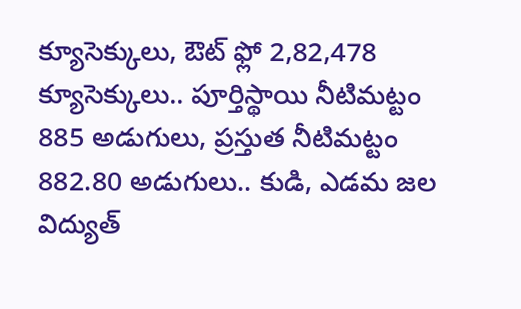క్యూసెక్కులు, ఔట్ ఫ్లో 2,82,478 క్యూసెక్కులు.. పూర్తిస్థాయి నీటిమట్టం 885 అడుగులు, ప్రస్తుత నీటిమట్టం 882.80 అడుగులు.. కుడి, ఎడమ జల విద్యుత్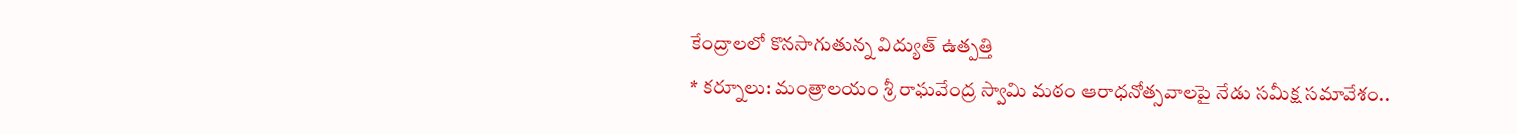కేంద్రాలలో కొనసాగుతున్న విద్యుత్ ఉత్పత్తి
* కర్నూలు: మంత్రాలయం శ్రీ రాఘవేంద్ర స్వామి మఠం ఆరాధనోత్సవాలపై నేడు సమీక్ష సమావేశం..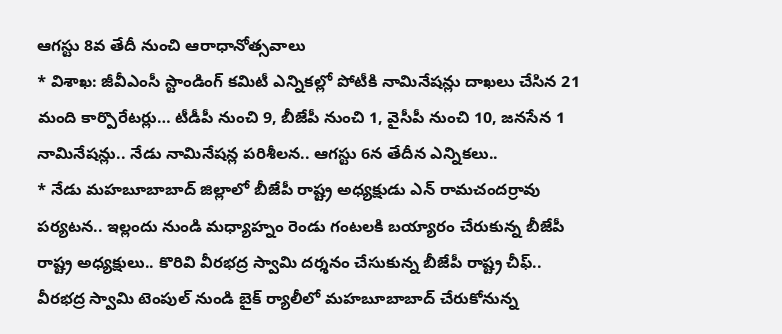ఆగస్టు 8వ తేదీ నుంచి ఆరాధానోత్సవాలు
* విశాఖ: జీవీఎంసీ స్టాండింగ్ కమిటీ ఎన్నికల్లో పోటీకి నామినేషన్లు దాఖలు చేసిన 21 మంది కార్పొరేటర్లు… టీడీపీ నుంచి 9, బీజేపీ నుంచి 1, వైసీపీ నుంచి 10, జనసేన 1 నామినేషన్లు.. నేడు నామినేషన్ల పరిశీలన.. ఆగస్టు 6న తేదీన ఎన్నికలు..
* నేడు మహబూబాబాద్ జిల్లాలో బీజేపీ రాష్ట్ర అధ్యక్షుడు ఎన్ రామచందర్రావు పర్యటన.. ఇల్లందు నుండి మధ్యాహ్నం రెండు గంటలకి బయ్యారం చేరుకున్న బీజేపీ రాష్ట్ర అధ్యక్షులు.. కొరివి వీరభద్ర స్వామి దర్శనం చేసుకున్న బీజేపీ రాష్ట్ర చీఫ్.. వీరభద్ర స్వామి టెంపుల్ నుండి బైక్ ర్యాలీలో మహబూబాబాద్ చేరుకోనున్న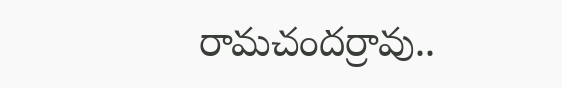రామచందర్రావు..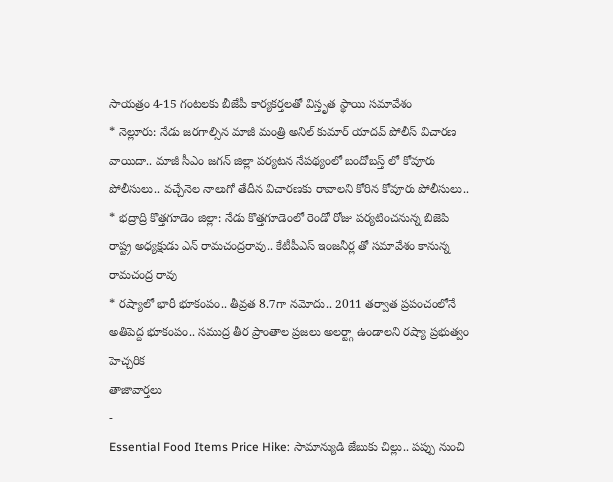సాయత్రం 4-15 గంటలకు బీజేపీ కార్యకర్తలతో విస్తృత స్థాయి సమావేశం
* నెల్లూరు: నేడు జరగాల్సిన మాజీ మంత్రి అనిల్ కుమార్ యాదవ్ పోలీస్ విచారణ వాయిదా.. మాజీ సీఎం జగన్ జిల్లా పర్యటన నేపథ్యంలో బందోబస్త్ లో కోవూరు పోలీసులు.. వచ్చేనెల నాలుగో తేదీన విచారణకు రావాలని కోరిన కోవూరు పోలీసులు..
* భద్రాద్రి కొత్తగూడెం జిల్లా: నేడు కొత్తగూడెంలో రెండో రోజు పర్యటించనున్న బిజెపి రాష్ట్ర అధ్యక్షుడు ఎన్ రామచంద్రరావు.. కేటీపీఎస్ ఇంజనీర్ల తో సమావేశం కానున్న రామచంద్ర రావు
* రష్యాలో భారీ భూకంపం.. తీవ్రత 8.7గా నమోదు.. 2011 తర్వాత ప్రపంచంలోనే అతిపెద్ద భూకంపం.. సముద్ర తీర ప్రాంతాల ప్రజలు అలర్ట్గా ఉండాలని రష్యా ప్రభుత్వం హెచ్చరిక
తాజావార్తలు
-
Essential Food Items Price Hike: సామాన్యుడి జేబుకు చిల్లు.. పప్పు నుంచి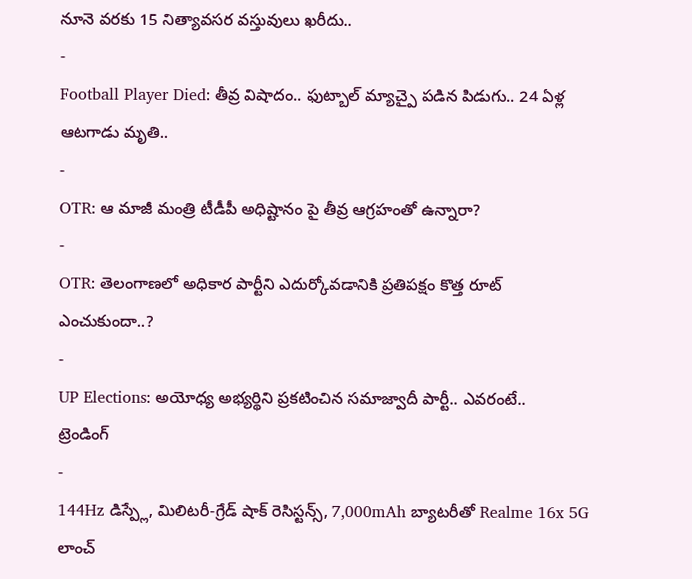నూనె వరకు 15 నిత్యావసర వస్తువులు ఖరీదు..
-
Football Player Died: తీవ్ర విషాదం.. ఫుట్బాల్ మ్యాచ్పై పడిన పిడుగు.. 24 ఏళ్ల ఆటగాడు మృతి..
-
OTR: ఆ మాజీ మంత్రి టీడీపీ అధిష్టానం పై తీవ్ర ఆగ్రహంతో ఉన్నారా?
-
OTR: తెలంగాణలో అధికార పార్టీని ఎదుర్కోవడానికి ప్రతిపక్షం కొత్త రూట్ ఎంచుకుందా..?
-
UP Elections: అయోధ్య అభ్యర్థిని ప్రకటించిన సమాజ్వాదీ పార్టీ.. ఎవరంటే..
ట్రెండింగ్
-
144Hz డిస్ప్లే, మిలిటరీ-గ్రేడ్ షాక్ రెసిస్టన్స్, 7,000mAh బ్యాటరీతో Realme 16x 5G లాంచ్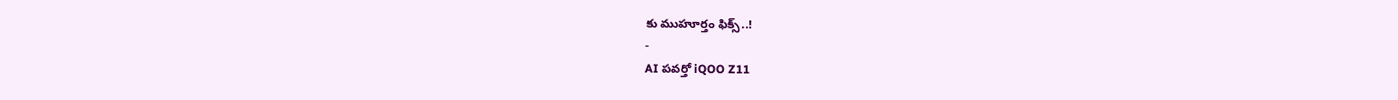కు ముహూర్తం ఫిక్స్..!
-
AI పవర్తో iQOO Z11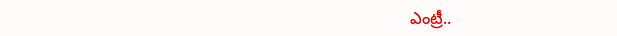ఎంట్రీ..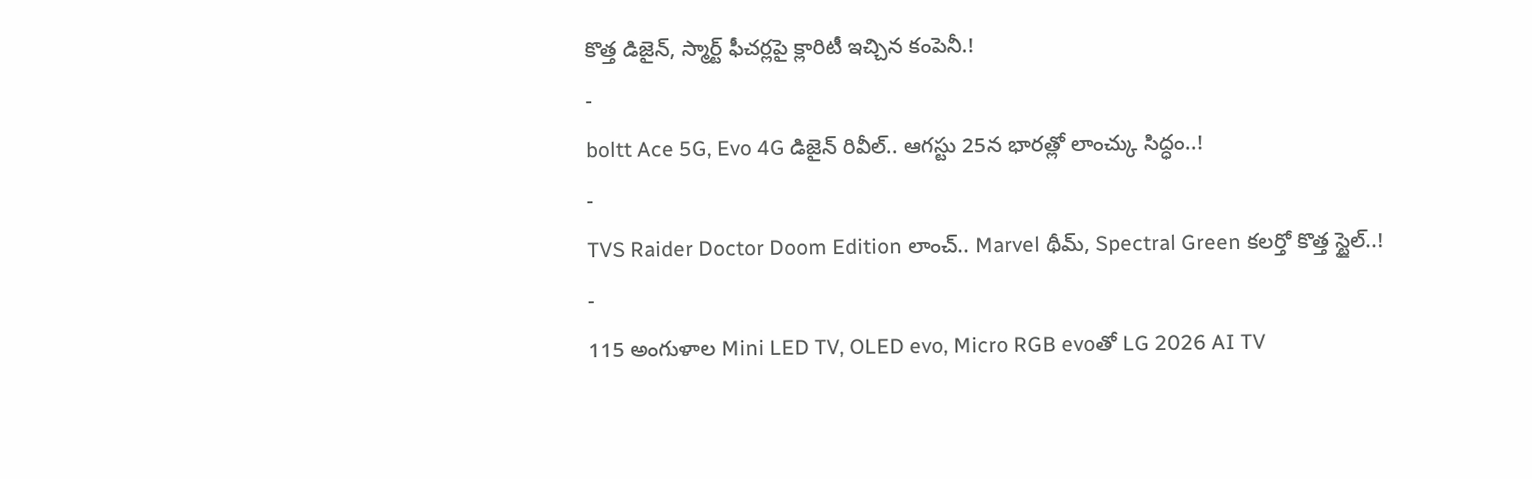కొత్త డిజైన్, స్మార్ట్ ఫీచర్లపై క్లారిటీ ఇచ్చిన కంపెనీ.!
-
boltt Ace 5G, Evo 4G డిజైన్ రివీల్.. ఆగస్టు 25న భారత్లో లాంచ్కు సిద్ధం..!
-
TVS Raider Doctor Doom Edition లాంచ్.. Marvel థీమ్, Spectral Green కలర్తో కొత్త స్టైల్..!
-
115 అంగుళాల Mini LED TV, OLED evo, Micro RGB evoతో LG 2026 AI TV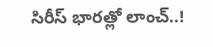సిరీస్ భారత్లో లాంచ్..!